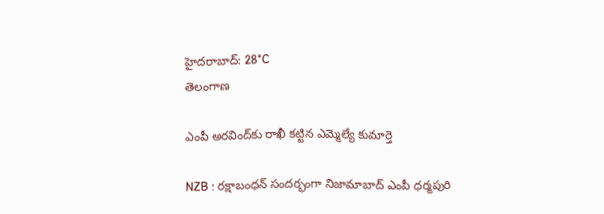హైదరాబాద్: 28°C
తెలంగాణ

ఎంపీ అరవింద్‌కు రాఖీ కట్టిన ఎమ్మెల్యే కుమార్తె

NZB : రక్షాబంధన్ సందర్భంగా నిజామాబాద్ ఎంపీ ధర్మపురి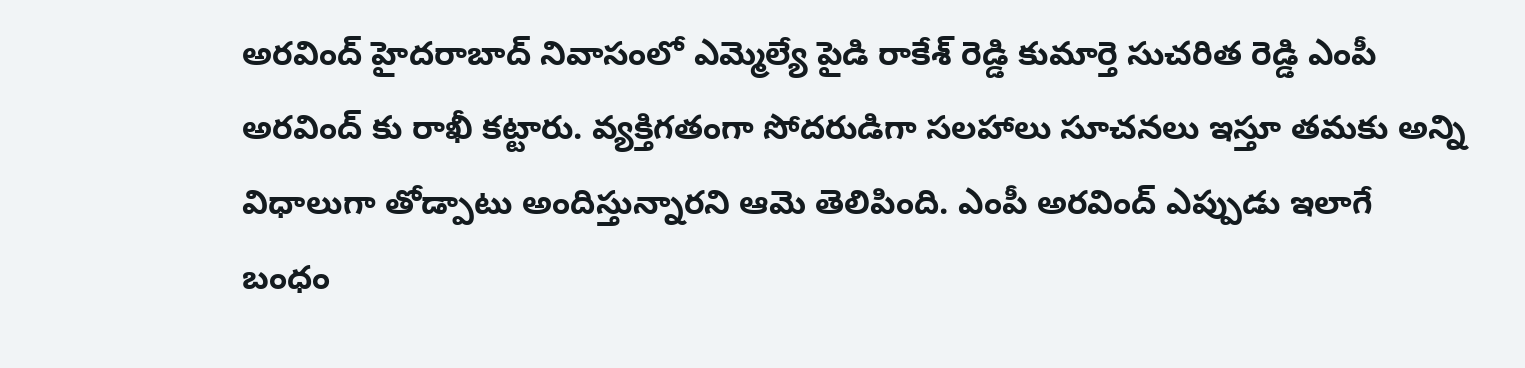అరవింద్ హైదరాబాద్ నివాసంలో ఎమ్మెల్యే పైడి రాకేశ్ రెడ్డి కుమార్తె సుచరిత రెడ్డి ఎంపీ అరవింద్ కు రాఖీ కట్టారు. వ్యక్తిగతంగా సోదరుడిగా సలహాలు సూచనలు ఇస్తూ తమకు అన్ని విధాలుగా తోడ్పాటు అందిస్తున్నారని ఆమె తెలిపింది. ఎంపీ అరవింద్ ఎప్పుడు ఇలాగే బంధం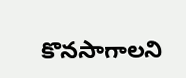కొనసాగాలని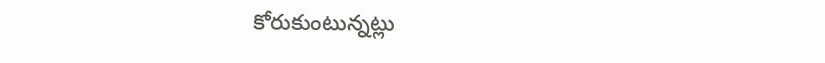కోరుకుంటున్నట్లు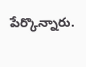పేర్కొన్నారు.